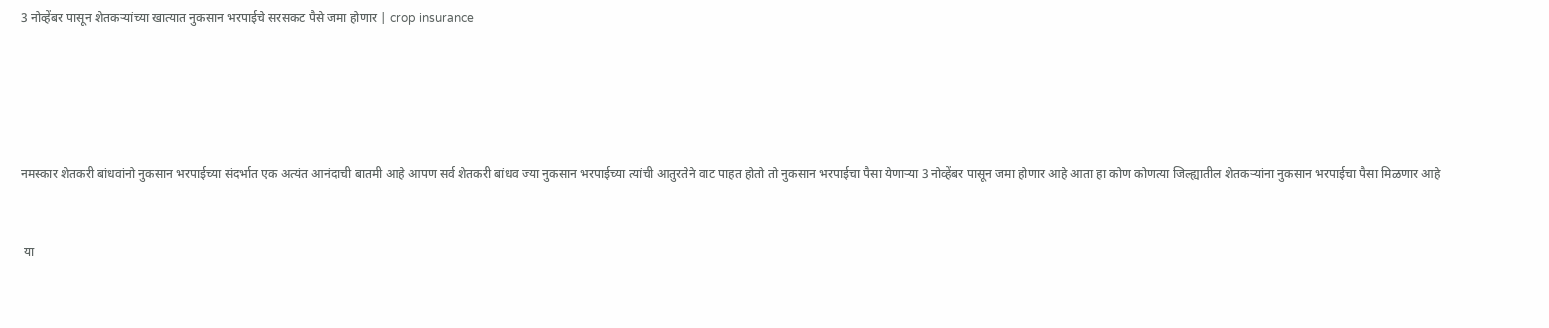3 नोव्हेंबर पासून शेतकऱ्यांच्या खात्यात नुकसान भरपाईचे सरसकट पैसे जमा होणार | crop insurance





नमस्कार शेतकरी बांधवांनो नुकसान भरपाईच्या संदर्भात एक अत्यंत आनंदाची बातमी आहे आपण सर्व शेतकरी बांधव ज्या नुकसान भरपाईच्या त्यांची आतुरतेने वाट पाहत होतो तो नुकसान भरपाईचा पैसा येणाऱ्या 3 नोव्हेंबर पासून जमा होणार आहे आता हा कोण कोणत्या जिल्ह्यातील शेतकऱ्यांना नुकसान भरपाईचा पैसा मिळणार आहे


 या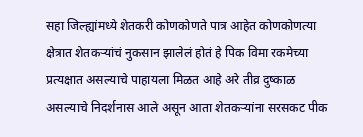सहा जिल्ह्यांमध्ये शेतकरी कोणकोणते पात्र आहेत कोणकोणत्या क्षेत्रात शेतकऱ्यांचं नुकसान झालेलं होतं हे पिक विमा रकमेच्या प्रत्यक्षात असल्याचे पाहायला मिळत आहे अरे तीव्र दुष्काळ असल्याचे निदर्शनास आले असून आता शेतकऱ्यांना सरसकट पीक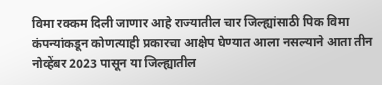विमा रक्कम दिली जाणार आहे राज्यातील चार जिल्ह्यांसाठी पिक विमा कंपन्यांकडून कोणत्याही प्रकारचा आक्षेप घेण्यात आला नसल्याने आता तीन नोव्हेंबर 2023 पासून या जिल्ह्यातील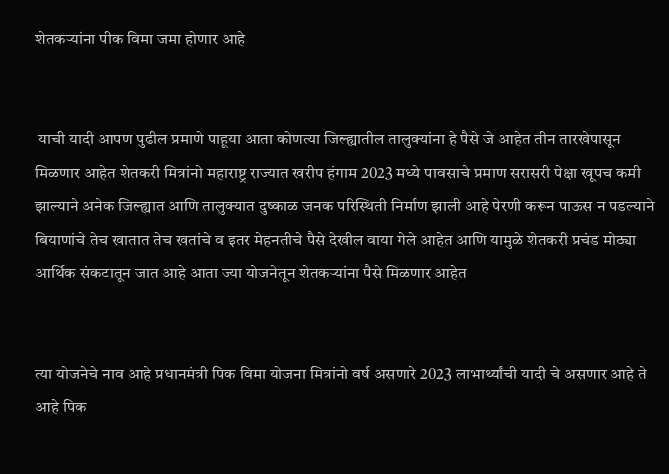शेतकऱ्यांना पीक विमा जमा होणार आहे


 याची यादी आपण पुढील प्रमाणे पाहूया आता कोणत्या जिल्ह्यातील तालुक्यांना हे पैसे जे आहेत तीन तारखेपासून मिळणार आहेत शेतकरी मित्रांनो महाराष्ट्र राज्यात खरीप हंगाम 2023 मध्ये पावसाचे प्रमाण सरासरी पेक्षा खूपच कमी झाल्याने अनेक जिल्ह्यात आणि तालुक्यात दुष्काळ जनक परिस्थिती निर्माण झाली आहे पेरणी करून पाऊस न पडल्याने बियाणांचे तेच खातात तेच खतांचे व इतर मेहनतीचे पैसे देखील वाया गेले आहेत आणि यामुळे शेतकरी प्रचंड मोठ्या आर्थिक संकटातून जात आहे आता ज्या योजनेतून शेतकऱ्यांना पैसे मिळणार आहेत


त्या योजनेचे नाव आहे प्रधानमंत्री पिक विमा योजना मित्रांनो वर्ष असणारे 2023 लाभार्थ्यांची यादी चे असणार आहे ते आहे पिक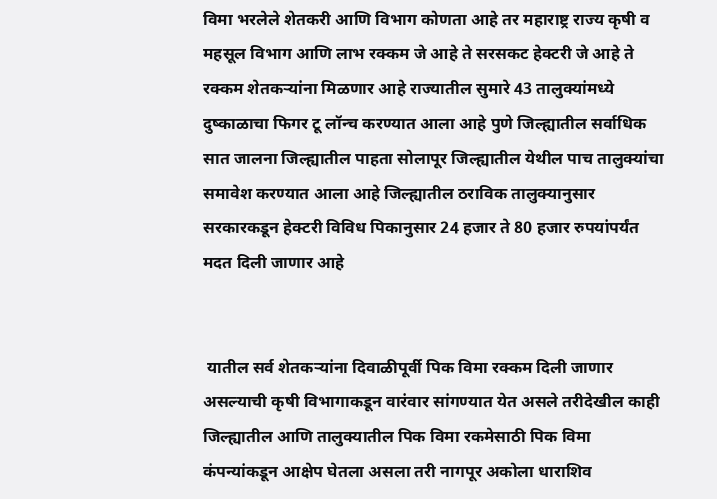विमा भरलेले शेतकरी आणि विभाग कोणता आहे तर महाराष्ट्र राज्य कृषी व महसूल विभाग आणि लाभ रक्कम जे आहे ते सरसकट हेक्टरी जे आहे ते रक्कम शेतकऱ्यांना मिळणार आहे राज्यातील सुमारे 43 तालुक्यांमध्ये दुष्काळाचा फिगर टू लॉन्च करण्यात आला आहे पुणे जिल्ह्यातील सर्वाधिक सात जालना जिल्ह्यातील पाहता सोलापूर जिल्ह्यातील येथील पाच तालुक्यांचा समावेश करण्यात आला आहे जिल्ह्यातील ठराविक तालुक्यानुसार सरकारकडून हेक्टरी विविध पिकानुसार 24 हजार ते 80 हजार रुपयांपर्यंत मदत दिली जाणार आहे


 यातील सर्व शेतकऱ्यांना दिवाळीपूर्वी पिक विमा रक्कम दिली जाणार असल्याची कृषी विभागाकडून वारंवार सांगण्यात येत असले तरीदेखील काही जिल्ह्यातील आणि तालुक्यातील पिक विमा रकमेसाठी पिक विमा कंपन्यांकडून आक्षेप घेतला असला तरी नागपूर अकोला धाराशिव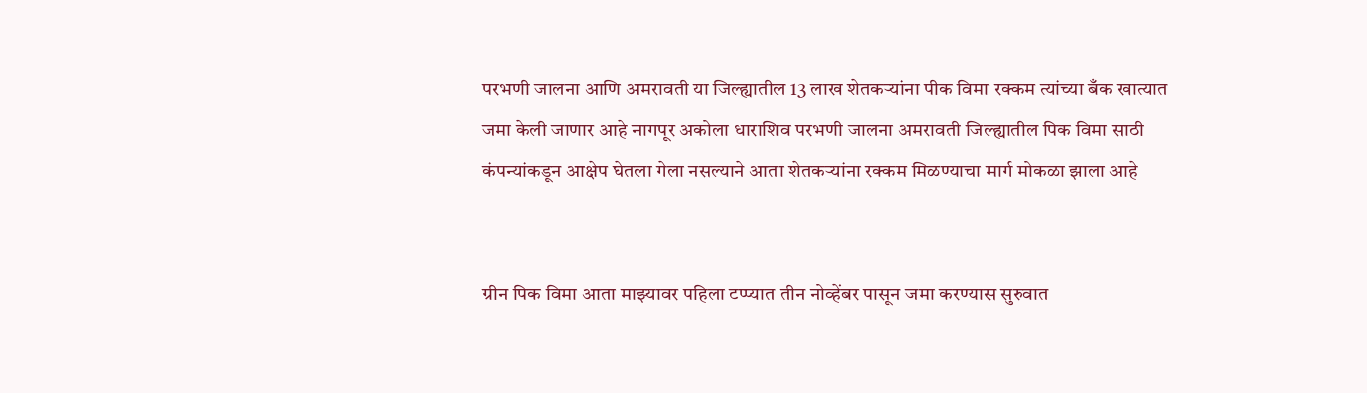परभणी जालना आणि अमरावती या जिल्ह्यातील 13 लाख शेतकऱ्यांना पीक विमा रक्कम त्यांच्या बँक खात्यात जमा केली जाणार आहे नागपूर अकोला धाराशिव परभणी जालना अमरावती जिल्ह्यातील पिक विमा साठी कंपन्यांकडून आक्षेप घेतला गेला नसल्याने आता शेतकऱ्यांना रक्कम मिळण्याचा मार्ग मोकळा झाला आहे


ग्रीन पिक विमा आता माझ्यावर पहिला टप्प्यात तीन नोव्हेंबर पासून जमा करण्यास सुरुवात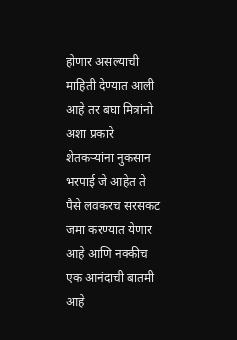होणार असल्याची माहिती देण्यात आली आहे तर बघा मित्रांनो अशा प्रकारे शेतकऱ्यांना नुकसान भरपाई जे आहेत ते पैसे लवकरच सरसकट जमा करण्यात येणार आहे आणि नक्कीच एक आनंदाची बातमी आहे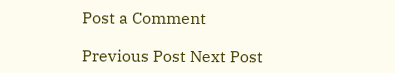Post a Comment

Previous Post Next Post